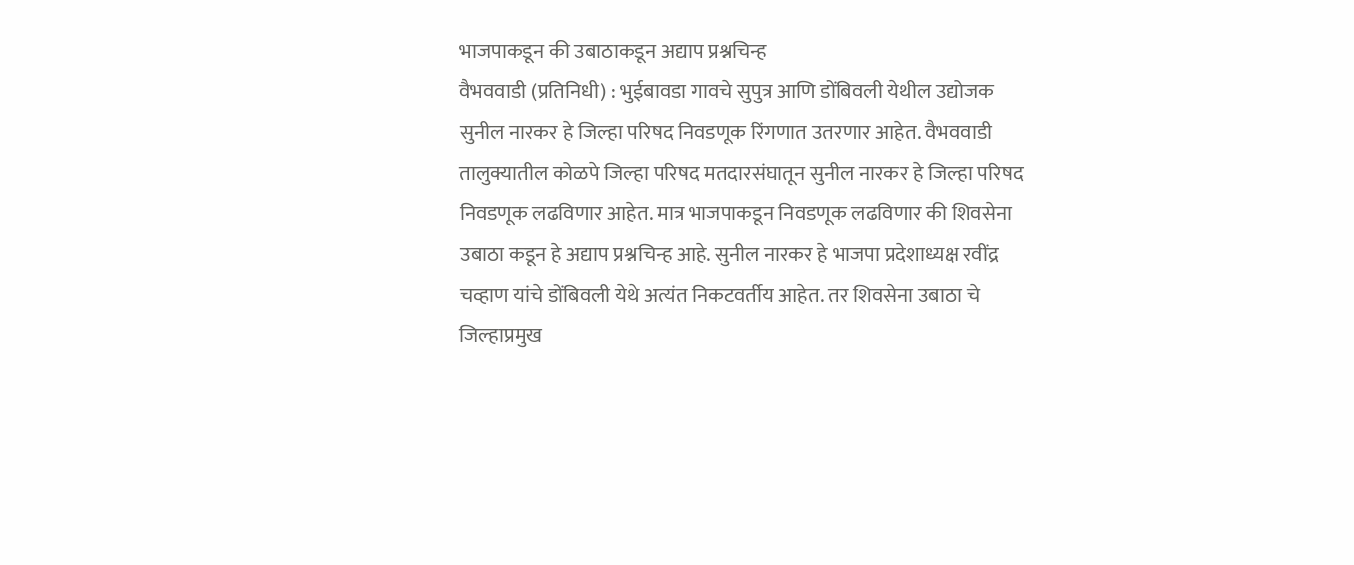भाजपाकडून की उबाठाकडून अद्याप प्रश्नचिन्ह
वैभववाडी (प्रतिनिधी) : भुईबावडा गावचे सुपुत्र आणि डोंबिवली येथील उद्योजक सुनील नारकर हे जिल्हा परिषद निवडणूक रिंगणात उतरणार आहेत. वैभववाडी तालुक्यातील कोळपे जिल्हा परिषद मतदारसंघातून सुनील नारकर हे जिल्हा परिषद निवडणूक लढविणार आहेत. मात्र भाजपाकडून निवडणूक लढविणार की शिवसेना उबाठा कडून हे अद्याप प्रश्नचिन्ह आहे. सुनील नारकर हे भाजपा प्रदेशाध्यक्ष रवींद्र चव्हाण यांचे डोंबिवली येथे अत्यंत निकटवर्तीय आहेत. तर शिवसेना उबाठा चे जिल्हाप्रमुख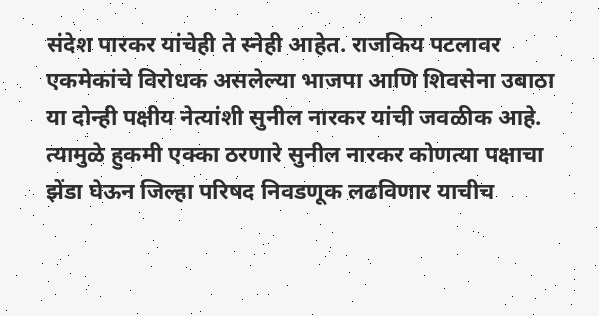संदेश पारकर यांचेही ते स्नेही आहेत. राजकिय पटलावर एकमेकांचे विरोधक असलेल्या भाजपा आणि शिवसेना उबाठा या दोन्ही पक्षीय नेत्यांशी सुनील नारकर यांची जवळीक आहे. त्यामुळे हुकमी एक्का ठरणारे सुनील नारकर कोणत्या पक्षाचा झेंडा घेऊन जिल्हा परिषद निवडणूक लढविणार याचीच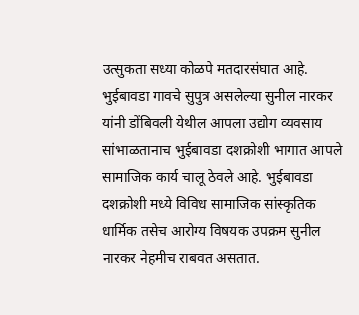उत्सुकता सध्या कोळपे मतदारसंघात आहे. भुईबावडा गावचे सुपुत्र असलेल्या सुनील नारकर यांनी डोंबिवली येथील आपला उद्योग व्यवसाय सांभाळतानाच भुईबावडा दशक्रोशी भागात आपले सामाजिक कार्य चालू ठेवले आहे. भुईबावडा दशक्रोशी मध्ये विविध सामाजिक सांस्कृतिक धार्मिक तसेच आरोग्य विषयक उपक्रम सुनील नारकर नेहमीच राबवत असतात.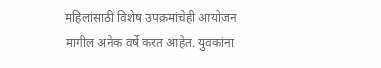महिलांसाठी विशेष उपक्रमांचेही आयोजन मागील अनेक वर्षे करत आहेत. युवकांना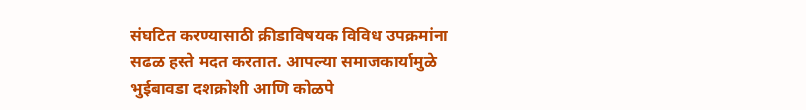संघटित करण्यासाठी क्रीडाविषयक विविध उपक्रमांना सढळ हस्ते मदत करतात. आपल्या समाजकार्यामुळे भुईबावडा दशक्रोशी आणि कोळपे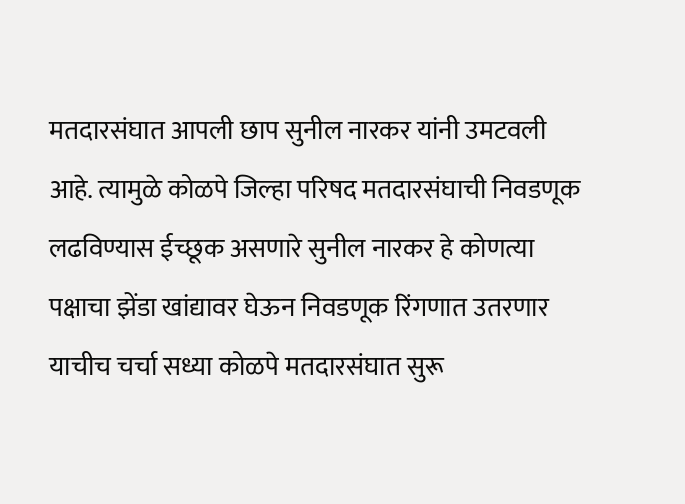मतदारसंघात आपली छाप सुनील नारकर यांनी उमटवली आहे. त्यामुळे कोळपे जिल्हा परिषद मतदारसंघाची निवडणूक लढविण्यास ईच्छूक असणारे सुनील नारकर हे कोणत्या पक्षाचा झेंडा खांद्यावर घेऊन निवडणूक रिंगणात उतरणार याचीच चर्चा सध्या कोळपे मतदारसंघात सुरू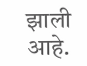झाली आहे.